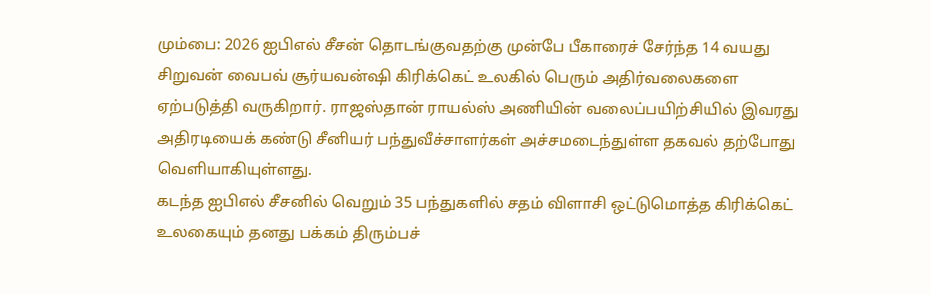மும்பை: 2026 ஐபிஎல் சீசன் தொடங்குவதற்கு முன்பே பீகாரைச் சேர்ந்த 14 வயது சிறுவன் வைபவ் சூர்யவன்ஷி கிரிக்கெட் உலகில் பெரும் அதிர்வலைகளை ஏற்படுத்தி வருகிறார். ராஜஸ்தான் ராயல்ஸ் அணியின் வலைப்பயிற்சியில் இவரது அதிரடியைக் கண்டு சீனியர் பந்துவீச்சாளர்கள் அச்சமடைந்துள்ள தகவல் தற்போது வெளியாகியுள்ளது.
கடந்த ஐபிஎல் சீசனில் வெறும் 35 பந்துகளில் சதம் விளாசி ஒட்டுமொத்த கிரிக்கெட் உலகையும் தனது பக்கம் திரும்பச்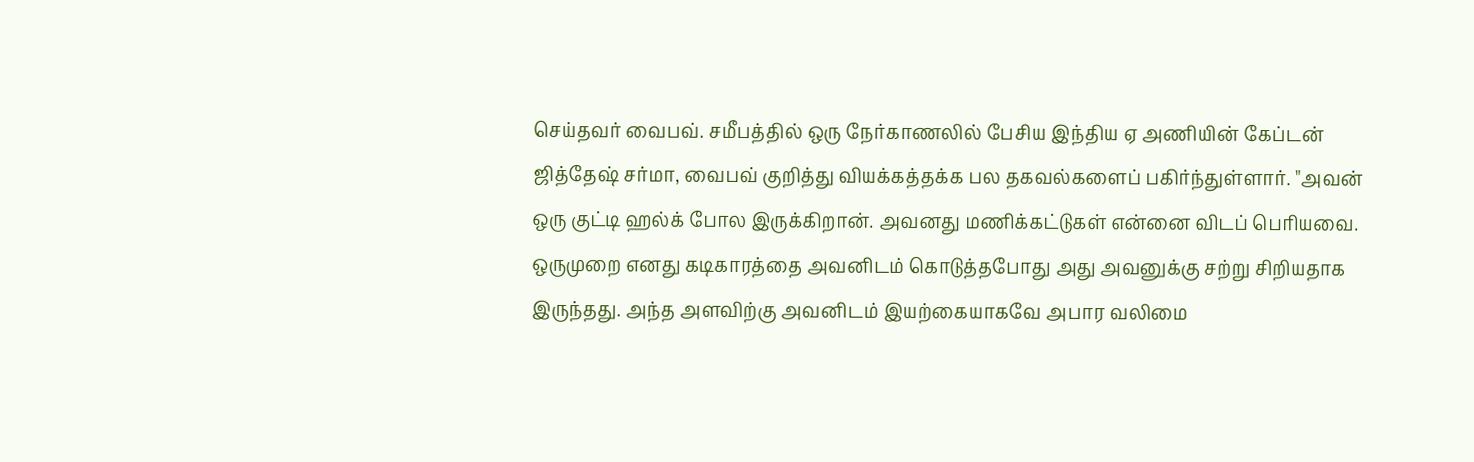செய்தவர் வைபவ். சமீபத்தில் ஒரு நேர்காணலில் பேசிய இந்திய ஏ அணியின் கேப்டன் ஜித்தேஷ் சர்மா, வைபவ் குறித்து வியக்கத்தக்க பல தகவல்களைப் பகிர்ந்துள்ளார். "அவன் ஒரு குட்டி ஹல்க் போல இருக்கிறான். அவனது மணிக்கட்டுகள் என்னை விடப் பெரியவை. ஒருமுறை எனது கடிகாரத்தை அவனிடம் கொடுத்தபோது அது அவனுக்கு சற்று சிறியதாக இருந்தது. அந்த அளவிற்கு அவனிடம் இயற்கையாகவே அபார வலிமை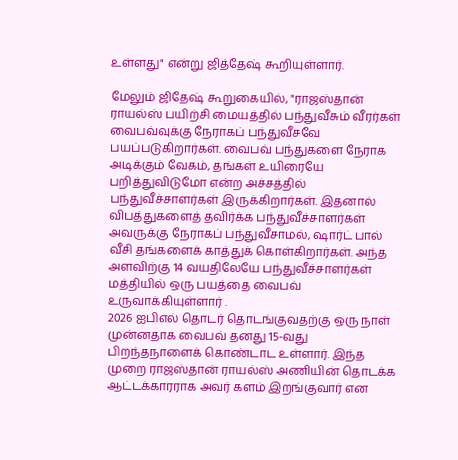உள்ளது" என்று ஜித்தேஷ் கூறியுள்ளார்.

மேலும் ஜிதேஷ் கூறுகையில், "ராஜஸ்தான் ராயல்ஸ் பயிற்சி மையத்தில் பந்துவீசும் வீரர்கள் வைபவ்வுக்கு நேராகப் பந்துவீசவே பயப்படுகிறார்கள். வைபவ் பந்துகளை நேராக அடிக்கும் வேகம், தங்கள் உயிரையே பறித்துவிடுமோ என்ற அச்சத்தில் பந்துவீச்சாளர்கள் இருக்கிறார்கள். இதனால் விபத்துகளைத் தவிர்க்க பந்துவீச்சாளர்கள் அவருக்கு நேராகப் பந்துவீசாமல், ஷார்ட் பால் வீசி தங்களைக் காத்துக் கொள்கிறார்கள். அந்த அளவிற்கு 14 வயதிலேயே பந்துவீச்சாளர்கள் மத்தியில் ஒரு பயத்தை வைபவ் உருவாக்கியுள்ளார் .
2026 ஐபிஎல் தொடர் தொடங்குவதற்கு ஒரு நாள் முன்னதாக வைபவ் தனது 15-வது பிறந்தநாளைக் கொண்டாட உள்ளார். இந்த முறை ராஜஸ்தான் ராயல்ஸ் அணியின் தொடக்க ஆட்டக்காரராக அவர் களம் இறங்குவார் என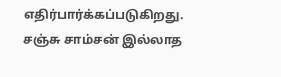எதிர்பார்க்கப்படுகிறது. சஞ்சு சாம்சன் இல்லாத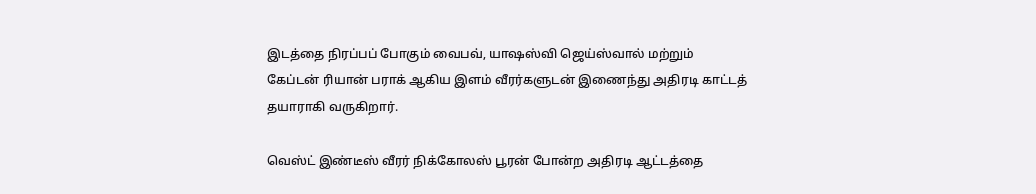இடத்தை நிரப்பப் போகும் வைபவ், யாஷஸ்வி ஜெய்ஸ்வால் மற்றும் கேப்டன் ரியான் பராக் ஆகிய இளம் வீரர்களுடன் இணைந்து அதிரடி காட்டத் தயாராகி வருகிறார்.

வெஸ்ட் இண்டீஸ் வீரர் நிக்கோலஸ் பூரன் போன்ற அதிரடி ஆட்டத்தை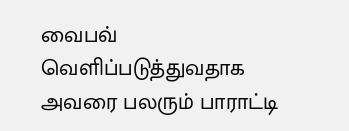வைபவ் வெளிப்படுத்துவதாக அவரை பலரும் பாராட்டி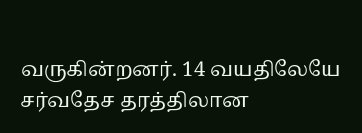வருகின்றனர். 14 வயதிலேயே சர்வதேச தரத்திலான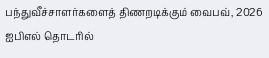பந்துவீச்சாளர்களைத் திணறடிக்கும் வைபவ், 2026 ஐபிஎல் தொடரில்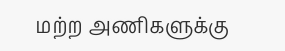மற்ற அணிகளுக்கு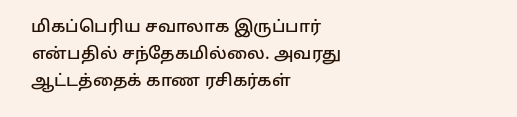மிகப்பெரிய சவாலாக இருப்பார் என்பதில் சந்தேகமில்லை. அவரது ஆட்டத்தைக் காண ரசிகர்கள்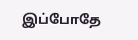இப்போதே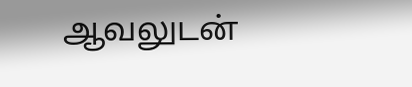ஆவலுடன்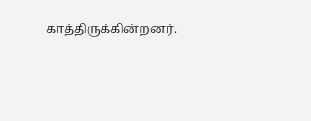காத்திருக்கின்றனர்.